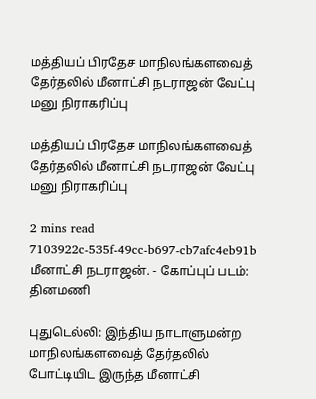மத்தியப் பிரதேச மாநிலங்களவைத் தேர்தலில் மீனாட்சி நடராஜன் வேட்பு மனு நிராகரிப்பு

மத்தியப் பிரதேச மாநிலங்களவைத் தேர்தலில் மீனாட்சி நடராஜன் வேட்பு மனு நிராகரிப்பு

2 mins read
7103922c-535f-49cc-b697-cb7afc4eb91b
மீனாட்சி நடராஜன். - கோப்புப் படம்: தினமணி

புதுடெல்லி: இந்திய நாடாளுமன்ற மாநிலங்களவைத் தேர்தலில் போட்டியிட இருந்த மீனாட்சி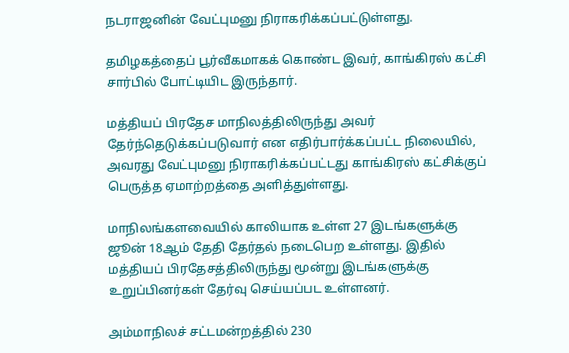நடராஜனின் வேட்புமனு நிராகரிக்கப்பட்டுள்ளது.

தமிழகத்தைப் பூர்வீகமாகக் கொண்ட இவர், காங்கிரஸ் கட்சி சார்பில் போட்டியிட இருந்தார்.

மத்தியப் பிரதேச மாநிலத்திலிருந்து அவர் தேர்ந்தெடுக்கப்படுவார் என எதிர்பார்க்கப்பட்ட நிலையில், அவரது வேட்புமனு நிராகரிக்கப்பட்டது காங்கிரஸ் கட்சிக்குப் பெருத்த ஏமாற்றத்தை அளித்துள்ளது.

மாநிலங்களவையில் காலியாக உள்ள 27 இடங்களுக்கு ஜூன் 18ஆம் தேதி தேர்தல் நடைபெற உள்ளது. இதில் மத்தியப் பிரதேசத்திலிருந்து மூன்று இடங்களுக்கு உறுப்பினர்கள் தேர்வு செய்யப்பட உள்ளனர்.

அம்மாநிலச் சட்டமன்றத்தில் 230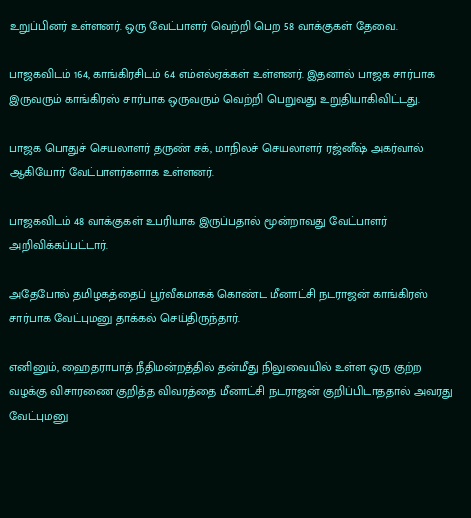உறுப்பினர் உள்ளனர். ஒரு வேட்பாளர் வெற்றி பெற 58 வாக்குகள் தேவை.

பாஜகவிடம் 164, காங்கிரசிடம் 64 எம்எல்ஏக்கள் உள்ளனர். இதனால் பாஜக சார்பாக இருவரும் காங்கிரஸ் சார்பாக ஒருவரும் வெற்றி பெறுவது உறுதியாகிவிட்டது.

பாஜக பொதுச் செயலாளர் தருண் சக், மாநிலச் செயலாளர் ரஜ்னீஷ் அகர்வால் ஆகியோர் வேட்பாளர்களாக உள்ளனர்.

பாஜகவிடம் 48 வாக்குகள் உபரியாக இருப்பதால் மூன்றாவது வேட்பாளர் அறிவிக்கப்பட்டார்.

அதேபோல் தமிழகத்தைப் பூர்வீகமாகக் கொண்ட மீனாட்சி நடராஜன் காங்கிரஸ் சார்பாக வேட்புமனு தாக்கல் செய்திருந்தார்.

எனினும், ஹைதராபாத் நீதிமன்றத்தில் தன்மீது நிலுவையில் உள்ள ஒரு குற்ற வழக்கு விசாரணை குறித்த விவரத்தை மீனாட்சி நடராஜன் குறிப்பிடாததால் அவரது வேட்புமனு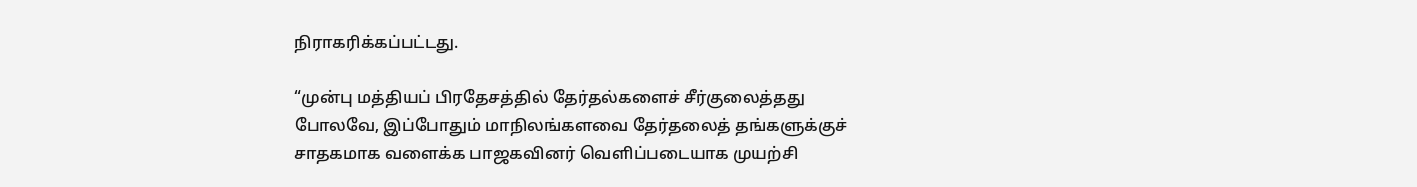நிராகரிக்கப்பட்டது.

“முன்பு மத்தியப் பிரதேசத்தில் தேர்தல்களைச் சீர்குலைத்தது போலவே, இப்போதும் மாநிலங்களவை தேர்தலைத் தங்களுக்குச் சாதகமாக வளைக்க பாஜகவினர் வெளிப்படையாக முயற்சி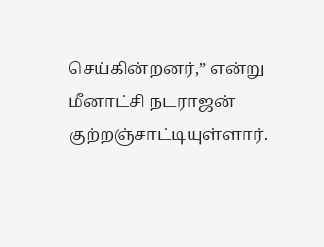செய்கின்றனர்,” என்று மீனாட்சி நடராஜன் குற்றஞ்சாட்டியுள்ளார்.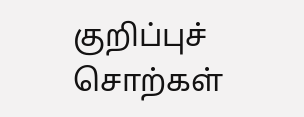குறிப்புச் சொற்கள்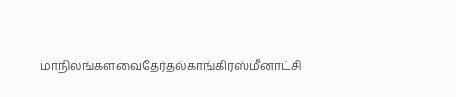மாநிலங்களவைதேர்தல்காங்கிரஸ்மீனாட்சி